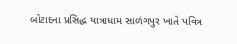બોટાદના પ્રસિદ્ધ યાત્રાધામ સાળંગપુર ખાતે પવિત્ર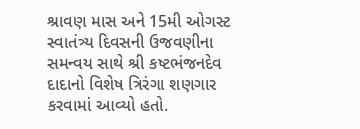શ્રાવણ માસ અને 15મી ઓગસ્ટ સ્વાતંત્ર્ય દિવસની ઉજવણીના સમન્વય સાથે શ્રી કષ્ટભંજનદેવ દાદાનો વિશેષ ત્રિરંગા શણગાર કરવામાં આવ્યો હતો.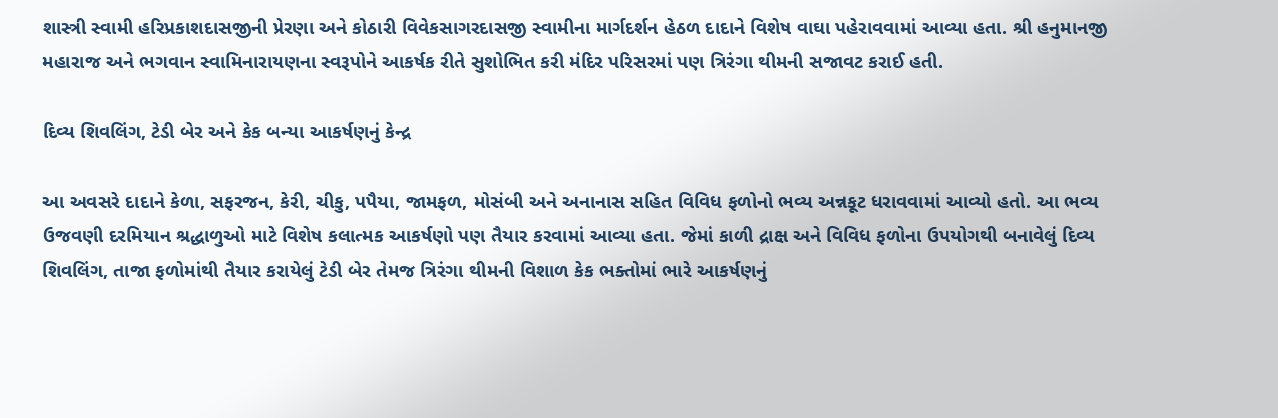શાસ્ત્રી સ્વામી હરિપ્રકાશદાસજીની પ્રેરણા અને કોઠારી વિવેકસાગરદાસજી સ્વામીના માર્ગદર્શન હેઠળ દાદાને વિશેષ વાઘા પહેરાવવામાં આવ્યા હતા. શ્રી હનુમાનજી મહારાજ અને ભગવાન સ્વામિનારાયણના સ્વરૂપોને આકર્ષક રીતે સુશોભિત કરી મંદિર પરિસરમાં પણ ત્રિરંગા થીમની સજાવટ કરાઈ હતી.

દિવ્ય શિવલિંગ, ટેડી બેર અને કેક બન્યા આકર્ષણનું કેન્દ્ર

આ અવસરે દાદાને કેળા, સફરજન, કેરી, ચીકુ, પપૈયા, જામફળ, મોસંબી અને અનાનાસ સહિત વિવિધ ફળોનો ભવ્ય અન્નકૂટ ધરાવવામાં આવ્યો હતો. આ ભવ્ય ઉજવણી દરમિયાન શ્રદ્ધાળુઓ માટે વિશેષ કલાત્મક આકર્ષણો પણ તૈયાર કરવામાં આવ્યા હતા. જેમાં કાળી દ્રાક્ષ અને વિવિધ ફળોના ઉપયોગથી બનાવેલું દિવ્ય શિવલિંગ, તાજા ફળોમાંથી તૈયાર કરાયેલું ટેડી બેર તેમજ ત્રિરંગા થીમની વિશાળ કેક ભક્તોમાં ભારે આકર્ષણનું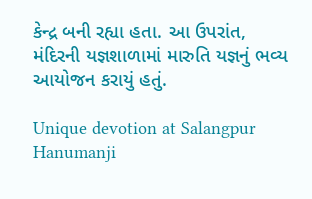કેન્દ્ર બની રહ્યા હતા. આ ઉપરાંત, મંદિરની યજ્ઞશાળામાં મારુતિ યજ્ઞનું ભવ્ય આયોજન કરાયું હતું.

Unique devotion at Salangpur Hanumanji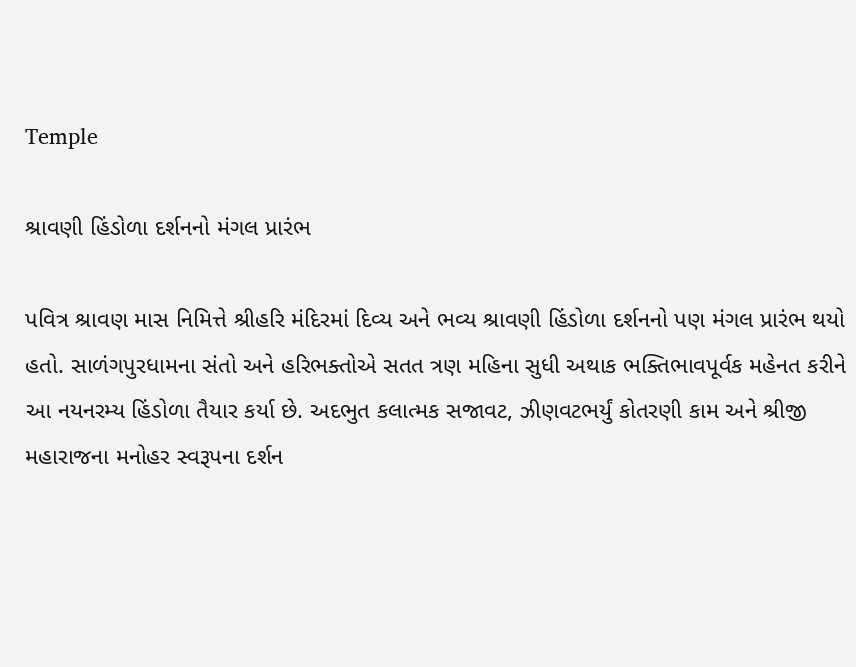Temple

શ્રાવણી હિંડોળા દર્શનનો મંગલ પ્રારંભ

પવિત્ર શ્રાવણ માસ નિમિત્તે શ્રીહરિ મંદિરમાં દિવ્ય અને ભવ્ય શ્રાવણી હિંડોળા દર્શનનો પણ મંગલ પ્રારંભ થયો હતો. સાળંગપુરધામના સંતો અને હરિભક્તોએ સતત ત્રણ મહિના સુધી અથાક ભક્તિભાવપૂર્વક મહેનત કરીને આ નયનરમ્ય હિંડોળા તૈયાર કર્યા છે. અદભુત કલાત્મક સજાવટ, ઝીણવટભર્યું કોતરણી કામ અને શ્રીજી મહારાજના મનોહર સ્વરૂપના દર્શન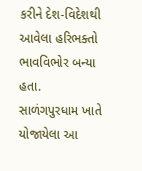કરીને દેશ-વિદેશથી આવેલા હરિભક્તો ભાવવિભોર બન્યા હતા. સાળંગપુરધામ ખાતે યોજાયેલા આ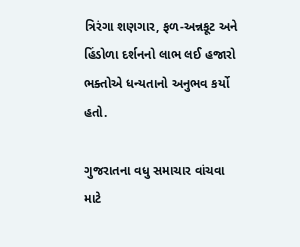ત્રિરંગા શણગાર, ફળ-અન્નકૂટ અને હિંડોળા દર્શનનો લાભ લઈ હજારો ભક્તોએ ધન્યતાનો અનુભવ કર્યો હતો.

ગુજરાતના વધુ સમાચાર વાંચવા માટે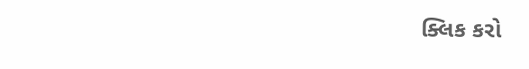ક્લિક કરો